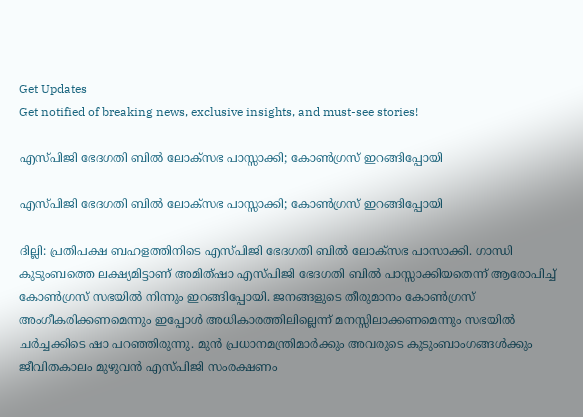Get Updates
Get notified of breaking news, exclusive insights, and must-see stories!

എസ്പിജി ഭേദഗതി ബില്‍ ലോക്സഭ പാസ്സാക്കി; കോണ്‍ഗ്രസ് ഇറങ്ങിപ്പോയി

എസ്പിജി ഭേദഗതി ബില്‍ ലോക്സഭ പാസ്സാക്കി; കോണ്‍ഗ്രസ് ഇറങ്ങിപ്പോയി

ദില്ലി: പ്രതിപക്ഷ ബഹളത്തിനിടെ എസ്പിജി ഭേദഗതി ബില്‍ ലോക്‌സഭ പാസാക്കി. ഗാന്ധി കുടുംബത്തെ ലക്ഷ്യമിട്ടാണ് അമിത്ഷാ എസ്പിജി ഭേദഗതി ബില്‍ പാസ്സാക്കിയതെന്ന് ആരോപിച്ച് കോണ്‍ഗ്രസ് സഭയില്‍ നിന്നും ഇറങ്ങിപ്പോയി. ജനങ്ങളുടെ തീരുമാനം കോണ്‍ഗ്രസ് അംഗീകരിക്കണമെന്നും ഇപ്പോള്‍ അധികാരത്തിലില്ലെന്ന് മനസ്സിലാക്കണമെന്നും സഭയില്‍ ചര്‍ച്ചക്കിടെ ഷാ പറഞ്ഞിരുന്നു. മുന്‍ പ്രധാനമന്ത്രിമാര്‍ക്കും അവരുടെ കുടുംബാംഗങ്ങള്‍ക്കും ജീവിതകാലം മുഴുവന്‍ എസ്പിജി സംരക്ഷണം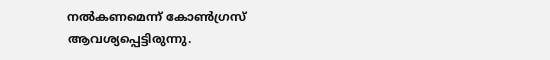നല്‍കണമെന്ന് കോണ്‍ഗ്രസ് ആവശ്യപ്പെട്ടിരുന്നു.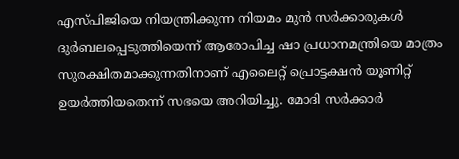എസ്പിജിയെ നിയന്ത്രിക്കുന്ന നിയമം മുന്‍ സര്‍ക്കാരുകള്‍ ദുര്‍ബലപ്പെടുത്തിയെന്ന് ആരോപിച്ച ഷാ പ്രധാനമന്ത്രിയെ മാത്രം സുരക്ഷിതമാക്കുന്നതിനാണ് എലൈറ്റ് പ്രൊട്ടക്ഷന്‍ യൂണിറ്റ് ഉയര്‍ത്തിയതെന്ന് സഭയെ അറിയിച്ചു. മോദി സര്‍ക്കാര്‍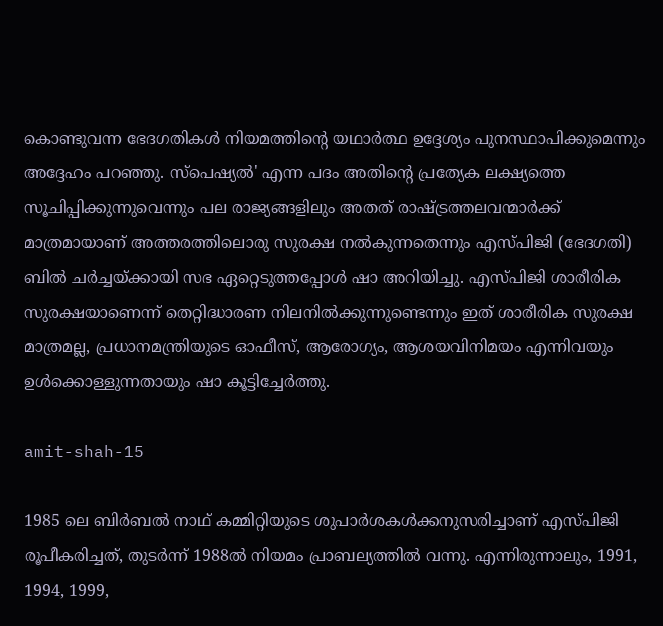കൊണ്ടുവന്ന ഭേദഗതികള്‍ നിയമത്തിന്റെ യഥാര്‍ത്ഥ ഉദ്ദേശ്യം പുനസ്ഥാപിക്കുമെന്നും അദ്ദേഹം പറഞ്ഞു. സ്പെഷ്യല്‍' എന്ന പദം അതിന്റെ പ്രത്യേക ലക്ഷ്യത്തെ സൂചിപ്പിക്കുന്നുവെന്നും പല രാജ്യങ്ങളിലും അതത് രാഷ്ട്രത്തലവന്മാര്‍ക്ക് മാത്രമായാണ് അത്തരത്തിലൊരു സുരക്ഷ നല്‍കുന്നതെന്നും എസ്പിജി (ഭേദഗതി) ബില്‍ ചര്‍ച്ചയ്ക്കായി സഭ ഏറ്റെടുത്തപ്പോള്‍ ഷാ അറിയിച്ചു. എസ്പിജി ശാരീരിക സുരക്ഷയാണെന്ന് തെറ്റിദ്ധാരണ നിലനില്‍ക്കുന്നുണ്ടെന്നും ഇത് ശാരീരിക സുരക്ഷ മാത്രമല്ല, പ്രധാനമന്ത്രിയുടെ ഓഫീസ്, ആരോഗ്യം, ആശയവിനിമയം എന്നിവയും ഉള്‍ക്കൊള്ളുന്നതായും ഷാ കൂട്ടിച്ചേര്‍ത്തു.

amit-shah-15

1985 ലെ ബിര്‍ബല്‍ നാഥ് കമ്മിറ്റിയുടെ ശുപാര്‍ശകള്‍ക്കനുസരിച്ചാണ് എസ്പിജി രൂപീകരിച്ചത്, തുടര്‍ന്ന് 1988ല്‍ നിയമം പ്രാബല്യത്തില്‍ വന്നു. എന്നിരുന്നാലും, 1991, 1994, 1999,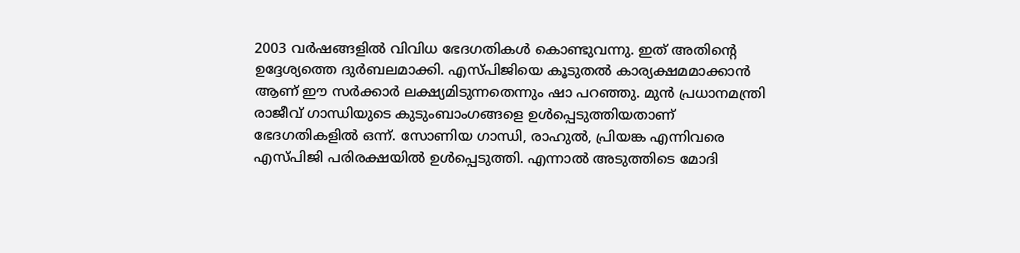2003 വര്‍ഷങ്ങളില്‍ വിവിധ ഭേദഗതികള്‍ കൊണ്ടുവന്നു. ഇത് അതിന്റെ ഉദ്ദേശ്യത്തെ ദുര്‍ബലമാക്കി. എസ്പിജിയെ കൂടുതല്‍ കാര്യക്ഷമമാക്കാന്‍ ആണ് ഈ സര്‍ക്കാര്‍ ലക്ഷ്യമിടുന്നതെന്നും ഷാ പറഞ്ഞു. മുന്‍ പ്രധാനമന്ത്രി രാജീവ് ഗാന്ധിയുടെ കുടുംബാംഗങ്ങളെ ഉള്‍പ്പെടുത്തിയതാണ് ഭേദഗതികളില്‍ ഒന്ന്. സോണിയ ഗാന്ധി, രാഹുല്‍, പ്രിയങ്ക എന്നിവരെ എസ്പിജി പരിരക്ഷയില്‍ ഉള്‍പ്പെടുത്തി. എന്നാല്‍ അടുത്തിടെ മോദി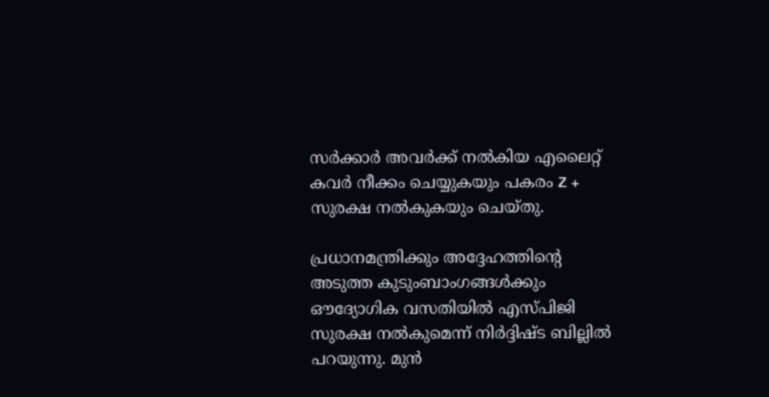സര്‍ക്കാര്‍ അവര്‍ക്ക് നല്‍കിയ എലൈറ്റ് കവര്‍ നീക്കം ചെയ്യുകയും പകരം Z + സുരക്ഷ നല്‍കുകയും ചെയ്തു.

പ്രധാനമന്ത്രിക്കും അദ്ദേഹത്തിന്റെ അടുത്ത കുടുംബാംഗങ്ങള്‍ക്കും ഔദ്യോഗിക വസതിയില്‍ എസ്പിജി സുരക്ഷ നല്‍കുമെന്ന് നിര്‍ദ്ദിഷ്ട ബില്ലില്‍ പറയുന്നു. മുന്‍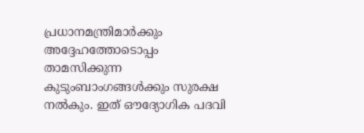പ്രധാനമന്ത്രിമാര്‍ക്കും അദ്ദേഹത്തോടൊപ്പം താമസിക്കുന്ന കുടുംബാംഗങ്ങള്‍ക്കും സുരക്ഷ നല്‍കും. ഇത് ഔദ്യോഗിക പദവി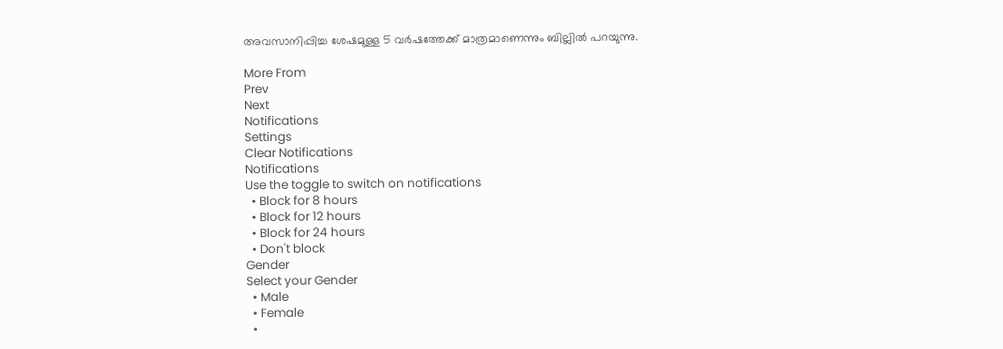അവസാനിപ്പിച്ച ശേഷമുള്ള 5 വര്‍ഷത്തേക്ക് മാത്രമാണെന്നും ബില്ലില്‍ പറയുന്നു.

More From
Prev
Next
Notifications
Settings
Clear Notifications
Notifications
Use the toggle to switch on notifications
  • Block for 8 hours
  • Block for 12 hours
  • Block for 24 hours
  • Don't block
Gender
Select your Gender
  • Male
  • Female
  •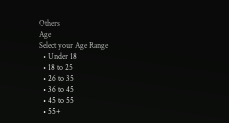Others
Age
Select your Age Range
  • Under 18
  • 18 to 25
  • 26 to 35
  • 36 to 45
  • 45 to 55
  • 55+